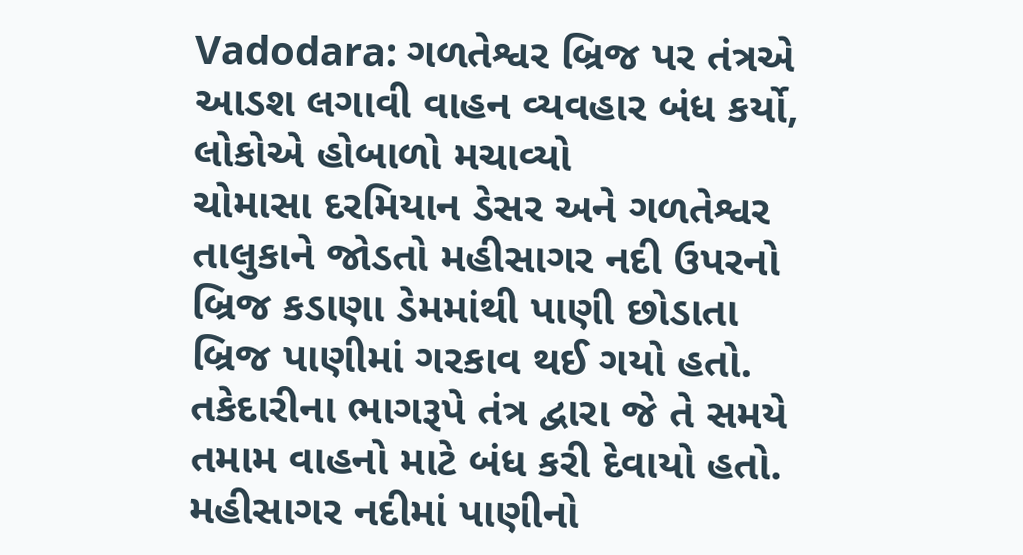Vadodara: ગળતેશ્વર બ્રિજ પર તંત્રએ આડશ લગાવી વાહન વ્યવહાર બંધ કર્યો, લોકોએ હોબાળો મચાવ્યો
ચોમાસા દરમિયાન ડેસર અને ગળતેશ્વર તાલુકાને જોડતો મહીસાગર નદી ઉપરનો બ્રિજ કડાણા ડેમમાંથી પાણી છોડાતા બ્રિજ પાણીમાં ગરકાવ થઈ ગયો હતો. તકેદારીના ભાગરૂપે તંત્ર દ્વારા જે તે સમયે તમામ વાહનો માટે બંધ કરી દેવાયો હતો. મહીસાગર નદીમાં પાણીનો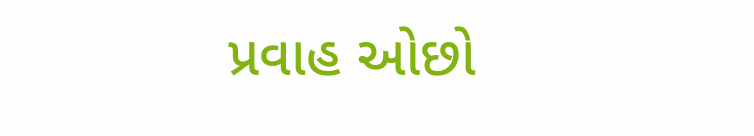પ્રવાહ ઓછો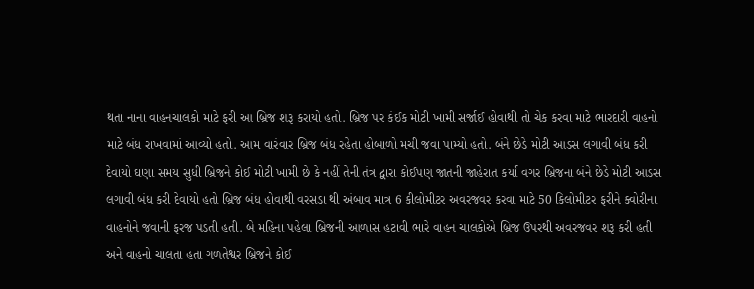થતા નાના વાહનચાલકો માટે ફરી આ બ્રિજ શરૂ કરાયો હતો. બ્રિજ પર કંઈક મોટી ખામી સર્જાઈ હોવાથી તો ચેક કરવા માટે ભારદારી વાહનો માટે બંધ રાખવામાં આવ્યો હતો. આમ વારંવાર બ્રિજ બંધ રહેતા હોબાળો મચી જવા પામ્યો હતો. બંને છેડે મોટી આડસ લગાવી બંધ કરી દેવાયો ઘણા સમય સુધી બ્રિજને કોઈ મોટી ખામી છે કે નહીં તેની તંત્ર દ્વારા કોઈપણ જાતની જાહેરાત કર્યા વગર બ્રિજના બંને છેડે મોટી આડસ લગાવી બંધ કરી દેવાયો હતો બ્રિજ બંધ હોવાથી વરસડા થી અંબાવ માત્ર 6 કીલોમીટર અવરજવર કરવા માટે 50 કિલોમીટર ફરીને ક્વોરીના વાહનોને જવાની ફરજ પડતી હતી. બે મહિના પહેલા બ્રિજની આળાસ હટાવી ભારે વાહન ચાલકોએ બ્રિજ ઉપરથી અવરજવર શરૂ કરી હતી અને વાહનો ચાલતા હતા ગળતેશ્વર બ્રિજને કોઈ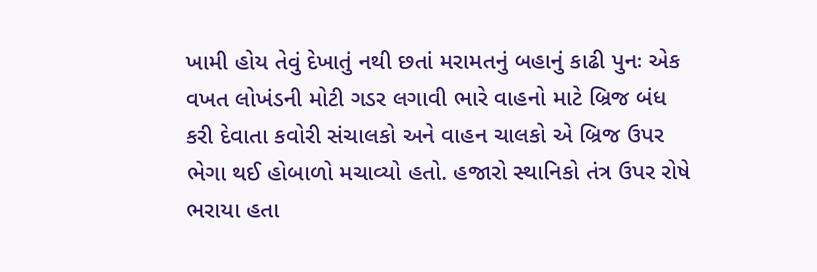ખામી હોય તેવું દેખાતું નથી છતાં મરામતનું બહાનું કાઢી પુનઃ એક વખત લોખંડની મોટી ગડર લગાવી ભારે વાહનો માટે બ્રિજ બંધ કરી દેવાતા કવોરી સંચાલકો અને વાહન ચાલકો એ બ્રિજ ઉપર ભેગા થઈ હોબાળો મચાવ્યો હતો. હજારો સ્થાનિકો તંત્ર ઉપર રોષે ભરાયા હતા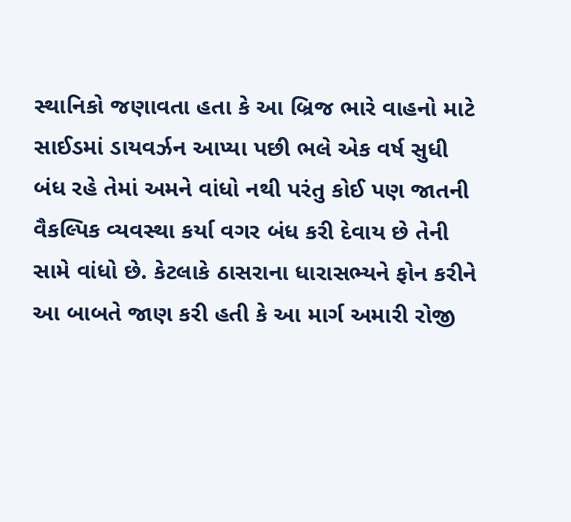સ્થાનિકો જણાવતા હતા કે આ બ્રિજ ભારે વાહનો માટે સાઈડમાં ડાયવર્ઝન આપ્યા પછી ભલે એક વર્ષ સુધી બંધ રહે તેમાં અમને વાંધો નથી પરંતુ કોઈ પણ જાતની વૈકલ્પિક વ્યવસ્થા કર્યા વગર બંધ કરી દેવાય છે તેની સામે વાંધો છે. કેટલાકે ઠાસરાના ધારાસભ્યને ફોન કરીને આ બાબતે જાણ કરી હતી કે આ માર્ગ અમારી રોજી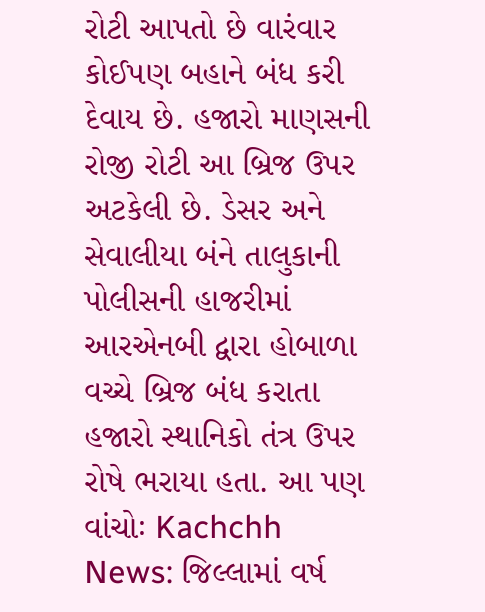રોટી આપતો છે વારંવાર કોઈપણ બહાને બંધ કરી દેવાય છે. હજારો માણસની રોજી રોટી આ બ્રિજ ઉપર અટકેલી છે. ડેસર અને સેવાલીયા બંને તાલુકાની પોલીસની હાજરીમાં આરએનબી દ્વારા હોબાળા વચ્ચે બ્રિજ બંધ કરાતા હજારો સ્થાનિકો તંત્ર ઉપર રોષે ભરાયા હતા. આ પણ વાંચોઃ Kachchh News: જિલ્લામાં વર્ષ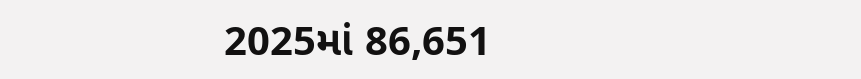2025માં 86,651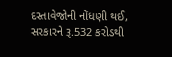દસ્તાવેજોની નોંધણી થઈ, સરકારને રૂ.532 કરોડથી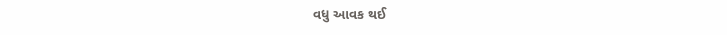વધુ આવક થઈ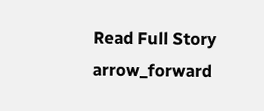Read Full Story arrow_forward